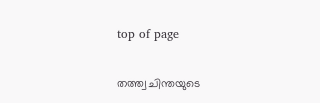top of page

തത്ത്വചിന്തയുടെ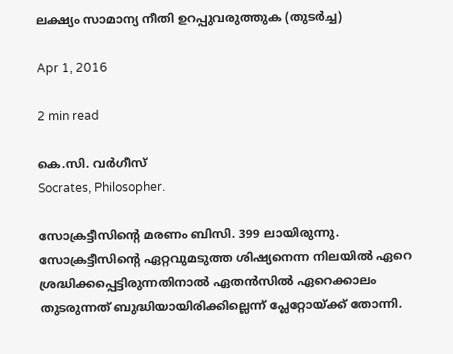ലക്ഷ്യം സാമാന്യ നീതി ഉറപ്പുവരുത്തുക (തുടര്‍ച്ച)

Apr 1, 2016

2 min read

കെ.സി. വര്‍ഗീസ്
Socrates, Philosopher.

സോക്രട്ടീസിന്‍റെ മരണം ബിസി. 399 ലായിരുന്നു. സോക്രട്ടീസിന്‍റെ ഏറ്റവുമടുത്ത ശിഷ്യനെന്ന നിലയില്‍ ഏറെ ശ്രദ്ധിക്കപ്പെട്ടിരുന്നതിനാല്‍ ഏതന്‍സില്‍ ഏറെക്കാലം തുടരുന്നത് ബുദ്ധിയായിരിക്കില്ലെന്ന് പ്ലേറ്റോയ്ക്ക് തോന്നി.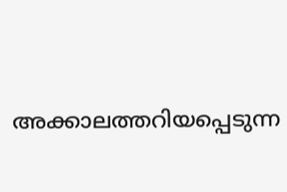അക്കാലത്തറിയപ്പെടുന്ന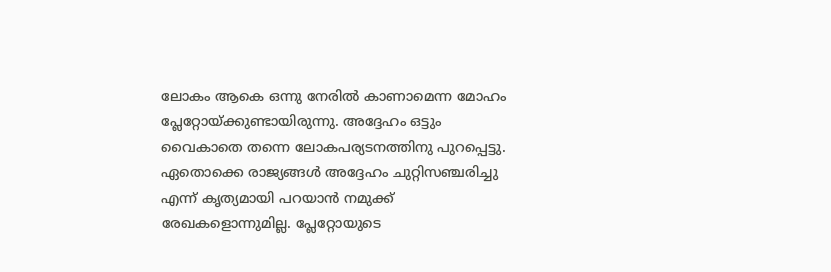ലോകം ആകെ ഒന്നു നേരില്‍ കാണാമെന്ന മോഹം പ്ലേറ്റോയ്ക്കുണ്ടായിരുന്നു. അദ്ദേഹം ഒട്ടും വൈകാതെ തന്നെ ലോകപര്യടനത്തിനു പുറപ്പെട്ടു. ഏതൊക്കെ രാജ്യങ്ങള്‍ അദ്ദേഹം ചുറ്റിസഞ്ചരിച്ചു എന്ന് കൃത്യമായി പറയാന്‍ നമുക്ക് രേഖകളൊന്നുമില്ല. പ്ലേറ്റോയുടെ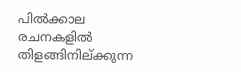പില്‍ക്കാല രചനകളില്‍ തിളങ്ങിനില്ക്കുന്ന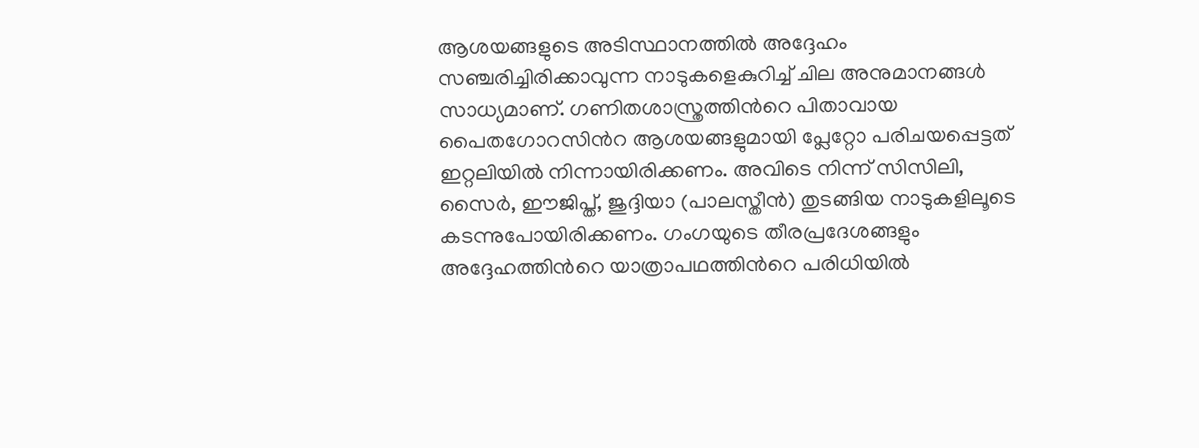ആശയങ്ങളുടെ അടിസ്ഥാനത്തില്‍ അദ്ദേഹം സഞ്ചരിച്ചിരിക്കാവുന്ന നാടുകളെകുറിച്ച് ചില അനുമാനങ്ങള്‍ സാധ്യമാണ്. ഗണിതശാസ്ത്രത്തിന്‍റെ പിതാവായ പൈതഗോറസിന്‍റ ആശയങ്ങളുമായി പ്ലേറ്റോ പരിചയപ്പെട്ടത് ഇറ്റലിയില്‍ നിന്നായിരിക്കണം. അവിടെ നിന്ന് സിസിലി, സൈര്‍, ഈജിപ്ത്, ജുദ്ദിയാ (പാലസ്തീന്‍) തുടങ്ങിയ നാടുകളിലൂടെ കടന്നുപോയിരിക്കണം. ഗംഗയുടെ തീരപ്രദേശങ്ങളും അദ്ദേഹത്തിന്‍റെ യാത്രാപഥത്തിന്‍റെ പരിധിയില്‍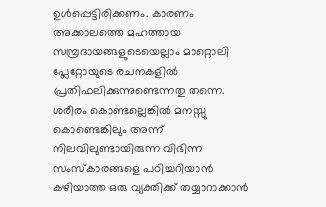ഉള്‍പ്പെട്ടിരിക്കണം. കാരണം അക്കാലത്തെ മഹത്തായ സമ്പ്രദായങ്ങളുടെയെല്ലാം മാറ്റൊലി പ്ലേറ്റോയുടെ രചനകളില്‍ പ്രതിഫലിക്കുന്നുണ്ടെന്നതു തന്നെ. ശരീരം കൊണ്ടല്ലെങ്കില്‍ മനസ്സു കൊണ്ടെങ്കിലും അന്ന് നിലവിലുണ്ടായിരുന്ന വിഭിന്ന സംസ്കാരങ്ങളെ പഠിച്ചറിയാന്‍ കഴിയാത്ത ഒരു വ്യക്തിക്ക് തയ്യാറാക്കാന്‍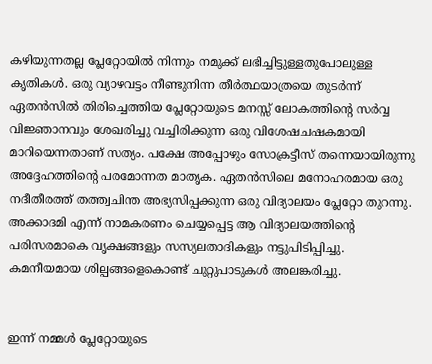കഴിയുന്നതല്ല പ്ലേറ്റോയില്‍ നിന്നും നമുക്ക് ലഭിച്ചിട്ടുള്ളതുപോലുള്ള കൃതികള്‍. ഒരു വ്യാഴവട്ടം നീണ്ടുനിന്ന തീര്‍ത്ഥയാത്രയെ തുടര്‍ന്ന് ഏതന്‍സില്‍ തിരിച്ചെത്തിയ പ്ലേറ്റോയുടെ മനസ്സ് ലോകത്തിന്‍റെ സര്‍വ്വ വിജ്ഞാനവും ശേഖരിച്ചു വച്ചിരിക്കുന്ന ഒരു വിശേഷചഷകമായി മാറിയെന്നതാണ് സത്യം. പക്ഷേ അപ്പോഴും സോക്രട്ടീസ് തന്നെയായിരുന്നു അദ്ദേഹത്തിന്‍റെ പരമോന്നത മാതൃക. ഏതന്‍സിലെ മനോഹരമായ ഒരു നദീതീരത്ത് തത്ത്വചിന്ത അഭ്യസിപ്പക്കുന്ന ഒരു വിദ്യാലയം പ്ലേറ്റോ തുറന്നു. അക്കാദമി എന്ന് നാമകരണം ചെയ്യപ്പെട്ട ആ വിദ്യാലയത്തിന്‍റെ പരിസരമാകെ വൃക്ഷങ്ങളും സസ്യലതാദികളും നട്ടുപിടിപ്പിച്ചു. കമനീയമായ ശില്പങ്ങളെകൊണ്ട് ചുറ്റുപാടുകള്‍ അലങ്കരിച്ചു.


ഇന്ന് നമ്മള്‍ പ്ലേറ്റോയുടെ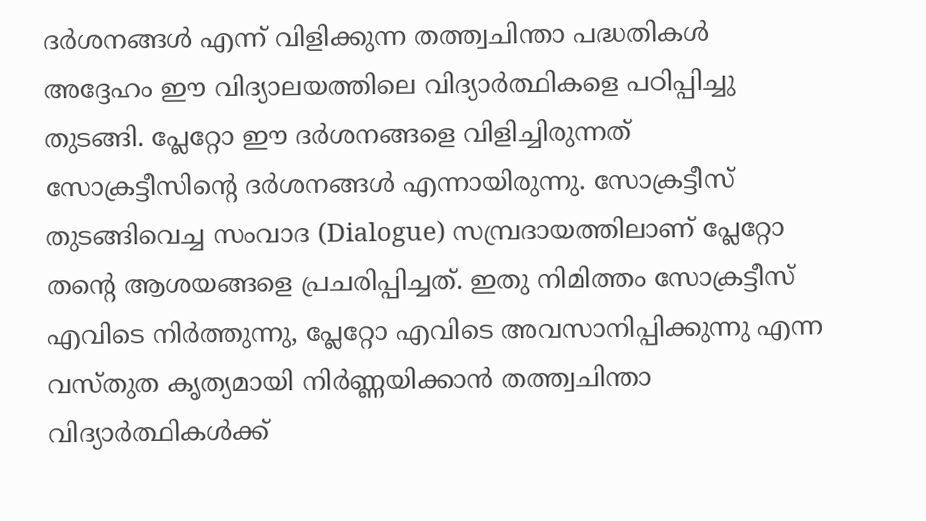ദര്‍ശനങ്ങള്‍ എന്ന് വിളിക്കുന്ന തത്ത്വചിന്താ പദ്ധതികള്‍ അദ്ദേഹം ഈ വിദ്യാലയത്തിലെ വിദ്യാര്‍ത്ഥികളെ പഠിപ്പിച്ചു തുടങ്ങി. പ്ലേറ്റോ ഈ ദര്‍ശനങ്ങളെ വിളിച്ചിരുന്നത് സോക്രട്ടീസിന്‍റെ ദര്‍ശനങ്ങള്‍ എന്നായിരുന്നു. സോക്രട്ടീസ് തുടങ്ങിവെച്ച സംവാദ (Dialogue) സമ്പ്രദായത്തിലാണ് പ്ലേറ്റോ തന്‍റെ ആശയങ്ങളെ പ്രചരിപ്പിച്ചത്. ഇതു നിമിത്തം സോക്രട്ടീസ് എവിടെ നിര്‍ത്തുന്നു, പ്ലേറ്റോ എവിടെ അവസാനിപ്പിക്കുന്നു എന്ന വസ്തുത കൃത്യമായി നിര്‍ണ്ണയിക്കാന്‍ തത്ത്വചിന്താ വിദ്യാര്‍ത്ഥികള്‍ക്ക്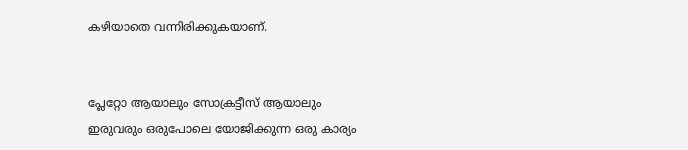കഴിയാതെ വന്നിരിക്കുകയാണ്.


പ്ലേറ്റോ ആയാലും സോക്രട്ടീസ് ആയാലും ഇരുവരും ഒരുപോലെ യോജിക്കുന്ന ഒരു കാര്യം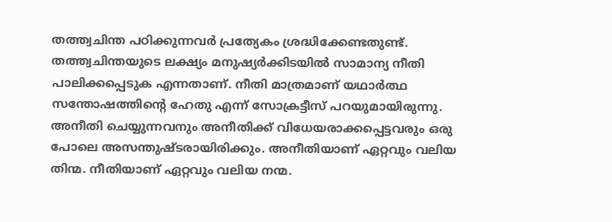തത്ത്വചിന്ത പഠിക്കുന്നവര്‍ പ്രത്യേകം ശ്രദ്ധിക്കേണ്ടതുണ്ട്. തത്ത്വചിന്തയുടെ ലക്ഷ്യം മനുഷ്യര്‍ക്കിടയില്‍ സാമാന്യ നീതി പാലിക്കപ്പെടുക എന്നതാണ്. നീതി മാത്രമാണ് യഥാര്‍ത്ഥ സന്തോഷത്തിന്‍റെ ഹേതു എന്ന് സോക്രട്ടീസ് പറയുമായിരുന്നു. അനീതി ചെയ്യുന്നവനും അനീതിക്ക് വിധേയരാക്കപ്പെട്ടവരും ഒരു പോലെ അസന്തുഷ്ടരായിരിക്കും. അനീതിയാണ് ഏറ്റവും വലിയ തിന്മ. നീതിയാണ് ഏറ്റവും വലിയ നന്മ.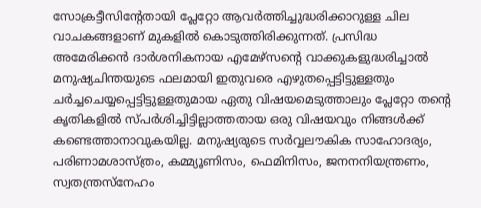സോക്രട്ടീസിന്‍റേതായി പ്ലേറ്റോ ആവര്‍ത്തിച്ചുദ്ധരിക്കാറുള്ള ചില വാചകങ്ങളാണ് മുകളില്‍ കൊടുത്തിരിക്കുന്നത്. പ്രസിദ്ധ അമേരിക്കന്‍ ദാര്‍ശനികനായ എമേഴ്സന്‍റെ വാക്കുകളുദ്ധരിച്ചാല്‍ മനുഷ്യചിന്തയുടെ ഫലമായി ഇതുവരെ എഴുതപ്പെട്ടിട്ടുള്ളതും ചര്‍ച്ചചെയ്യപ്പെട്ടിട്ടുള്ളതുമായ ഏതു വിഷയമെടുത്താലും പ്ലേറ്റോ തന്‍റെ കൃതികളില്‍ സ്പര്‍ശിച്ചിട്ടില്ലാത്തതായ ഒരു വിഷയവും നിങ്ങള്‍ക്ക് കണ്ടെത്താനാവുകയില്ല. മനുഷ്യരുടെ സര്‍വ്വലൗകിക സാഹോദര്യം, പരിണാമശാസ്ത്രം, കമ്മ്യൂണിസം, ഫെമിനിസം, ജനനനിയന്ത്രണം, സ്വതന്ത്രസ്നേഹം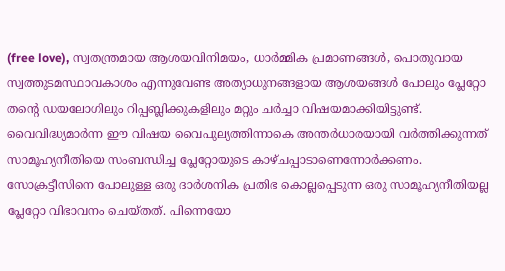(free love), സ്വതന്ത്രമായ ആശയവിനിമയം, ധാര്‍മ്മിക പ്രമാണങ്ങള്‍, പൊതുവായ സ്വത്തുടമസ്ഥാവകാശം എന്നുവേണ്ട അത്യാധുനങ്ങളായ ആശയങ്ങള്‍ പോലും പ്ലേറ്റോ തന്‍റെ ഡയലോഗിലും റിപ്പബ്ലിക്കുകളിലും മറ്റും ചര്‍ച്ചാ വിഷയമാക്കിയിട്ടുണ്ട്. വൈവിദ്ധ്യമാര്‍ന്ന ഈ വിഷയ വൈപുല്യത്തിന്നാകെ അന്തര്‍ധാരയായി വര്‍ത്തിക്കുന്നത് സാമൂഹ്യനീതിയെ സംബന്ധിച്ച പ്ലേറ്റോയുടെ കാഴ്ചപ്പാടാണെന്നോര്‍ക്കണം. സോക്രട്ടീസിനെ പോലുള്ള ഒരു ദാര്‍ശനിക പ്രതിഭ കൊല്ലപ്പെടുന്ന ഒരു സാമൂഹ്യനീതിയല്ല പ്ലേറ്റോ വിഭാവനം ചെയ്തത്. പിന്നെയോ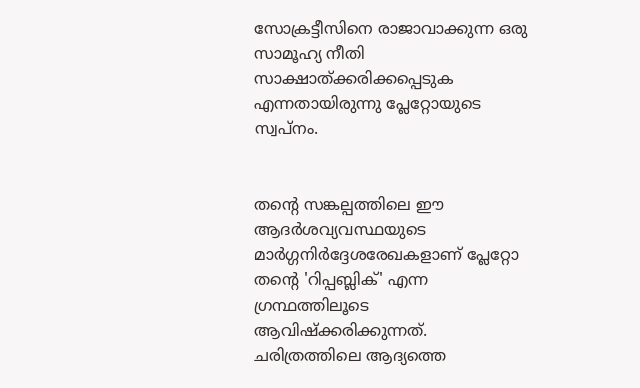സോക്രട്ടീസിനെ രാജാവാക്കുന്ന ഒരു സാമൂഹ്യ നീതി സാക്ഷാത്ക്കരിക്കപ്പെടുക എന്നതായിരുന്നു പ്ലേറ്റോയുടെ സ്വപ്നം.


തന്‍റെ സങ്കല്പത്തിലെ ഈ ആദര്‍ശവ്യവസ്ഥയുടെ മാര്‍ഗ്ഗനിര്‍ദ്ദേശരേഖകളാണ് പ്ലേറ്റോ തന്‍റെ 'റിപ്പബ്ലിക്' എന്ന ഗ്രന്ഥത്തിലൂടെ ആവിഷ്ക്കരിക്കുന്നത്. ചരിത്രത്തിലെ ആദ്യത്തെ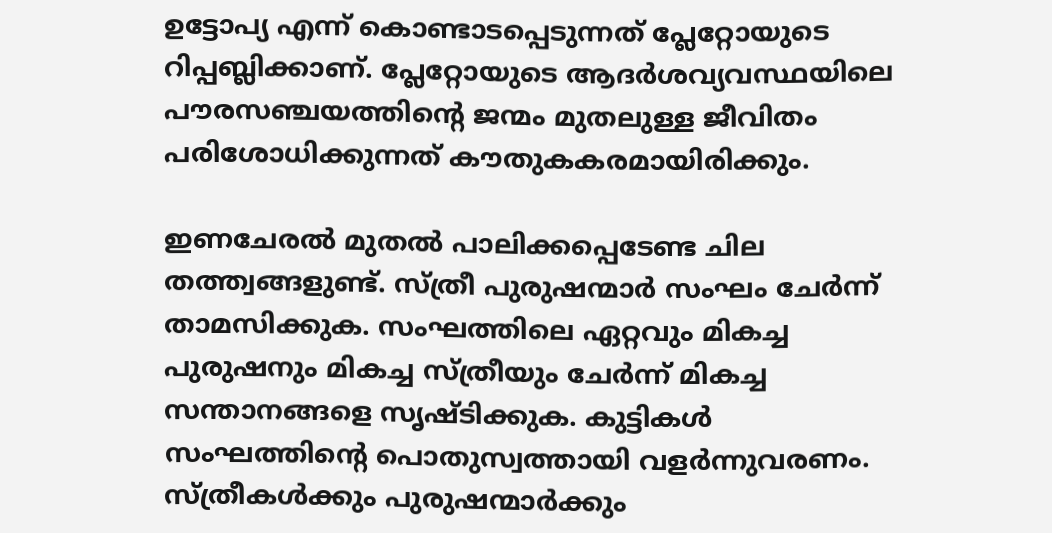ഉട്ടോപ്യ എന്ന് കൊണ്ടാടപ്പെടുന്നത് പ്ലേറ്റോയുടെ റിപ്പബ്ലിക്കാണ്. പ്ലേറ്റോയുടെ ആദര്‍ശവ്യവസ്ഥയിലെ പൗരസഞ്ചയത്തിന്‍റെ ജന്മം മുതലുള്ള ജീവിതം പരിശോധിക്കുന്നത് കൗതുകകരമായിരിക്കും.

ഇണചേരല്‍ മുതല്‍ പാലിക്കപ്പെടേണ്ട ചില തത്ത്വങ്ങളുണ്ട്. സ്ത്രീ പുരുഷന്മാര്‍ സംഘം ചേര്‍ന്ന് താമസിക്കുക. സംഘത്തിലെ ഏറ്റവും മികച്ച പുരുഷനും മികച്ച സ്ത്രീയും ചേര്‍ന്ന് മികച്ച സന്താനങ്ങളെ സൃഷ്ടിക്കുക. കുട്ടികള്‍ സംഘത്തിന്‍റെ പൊതുസ്വത്തായി വളര്‍ന്നുവരണം. സ്ത്രീകള്‍ക്കും പുരുഷന്മാര്‍ക്കും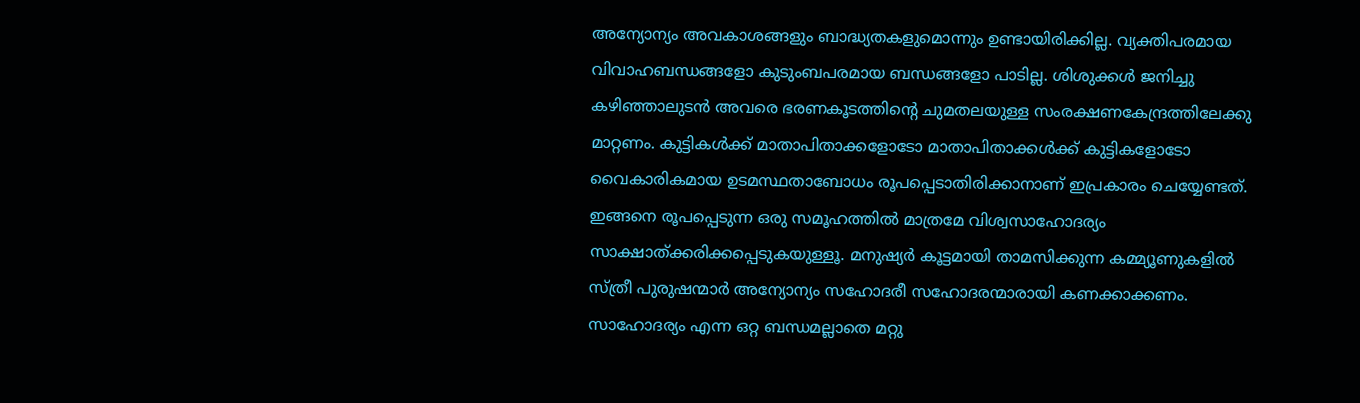അന്യോന്യം അവകാശങ്ങളും ബാദ്ധ്യതകളുമൊന്നും ഉണ്ടായിരിക്കില്ല. വ്യക്തിപരമായ വിവാഹബന്ധങ്ങളോ കുടുംബപരമായ ബന്ധങ്ങളോ പാടില്ല. ശിശുക്കള്‍ ജനിച്ചു കഴിഞ്ഞാലുടന്‍ അവരെ ഭരണകൂടത്തിന്‍റെ ചുമതലയുള്ള സംരക്ഷണകേന്ദ്രത്തിലേക്കു മാറ്റണം. കുട്ടികള്‍ക്ക് മാതാപിതാക്കളോടോ മാതാപിതാക്കള്‍ക്ക് കുട്ടികളോടോ വൈകാരികമായ ഉടമസ്ഥതാബോധം രൂപപ്പെടാതിരിക്കാനാണ് ഇപ്രകാരം ചെയ്യേണ്ടത്. ഇങ്ങനെ രൂപപ്പെടുന്ന ഒരു സമൂഹത്തില്‍ മാത്രമേ വിശ്വസാഹോദര്യം സാക്ഷാത്ക്കരിക്കപ്പെടുകയുള്ളൂ. മനുഷ്യര്‍ കൂട്ടമായി താമസിക്കുന്ന കമ്മ്യൂണുകളില്‍ സ്ത്രീ പുരുഷന്മാര്‍ അന്യോന്യം സഹോദരീ സഹോദരന്മാരായി കണക്കാക്കണം. സാഹോദര്യം എന്ന ഒറ്റ ബന്ധമല്ലാതെ മറ്റു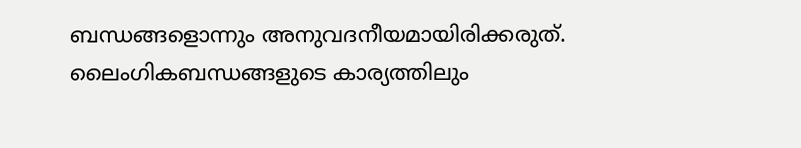ബന്ധങ്ങളൊന്നും അനുവദനീയമായിരിക്കരുത്. ലൈംഗികബന്ധങ്ങളുടെ കാര്യത്തിലും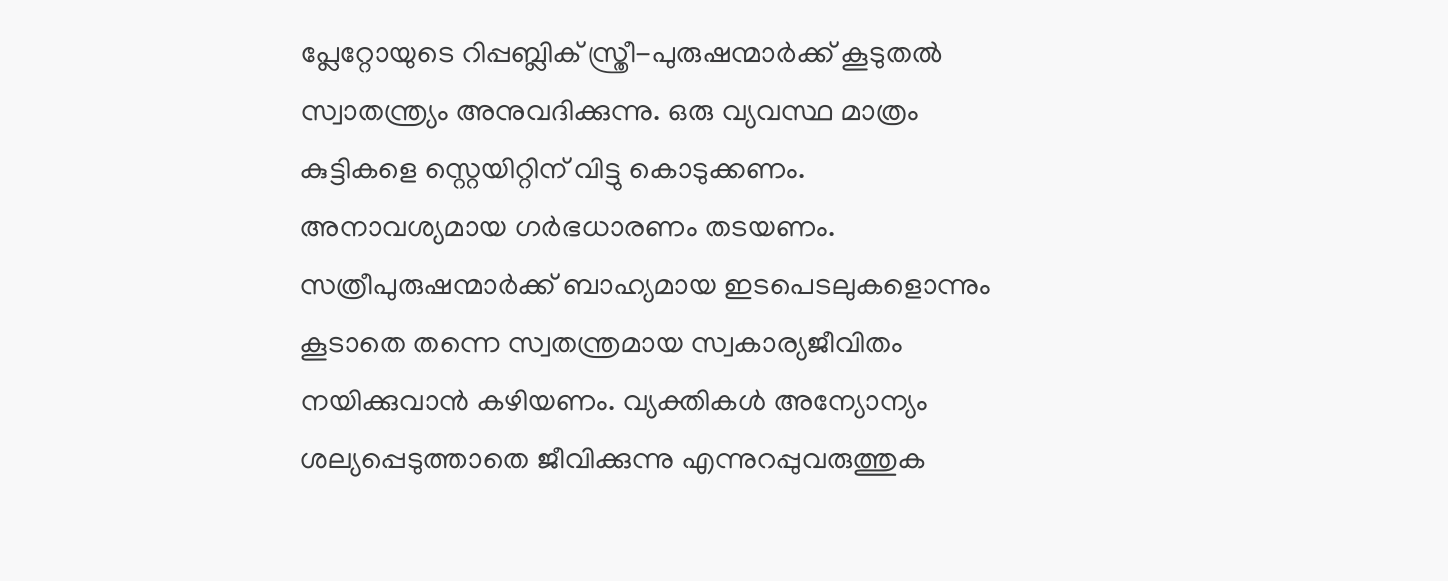പ്ലേറ്റോയുടെ റിപ്പബ്ലിക് സ്ത്രീ-പുരുഷന്മാര്‍ക്ക് കൂടുതല്‍ സ്വാതന്ത്ര്യം അനുവദിക്കുന്നു. ഒരു വ്യവസ്ഥ മാത്രം കുട്ടികളെ സ്റ്റെയിറ്റിന് വിട്ടു കൊടുക്കണം. അനാവശ്യമായ ഗര്‍ഭധാരണം തടയണം. സത്രീപുരുഷന്മാര്‍ക്ക് ബാഹ്യമായ ഇടപെടലുകളൊന്നും കൂടാതെ തന്നെ സ്വതന്ത്രമായ സ്വകാര്യജീവിതം നയിക്കുവാന്‍ കഴിയണം. വ്യക്തികള്‍ അന്യോന്യം ശല്യപ്പെടുത്താതെ ജീവിക്കുന്നു എന്നുറപ്പുവരുത്തുക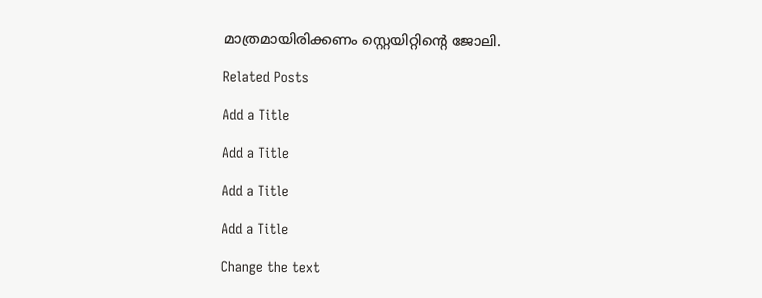മാത്രമായിരിക്കണം സ്റ്റെയിറ്റിന്‍റെ ജോലി.

Related Posts

Add a Title

Add a Title

Add a Title

Add a Title

Change the text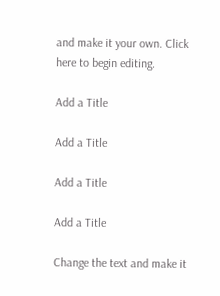and make it your own. Click here to begin editing.

Add a Title

Add a Title

Add a Title

Add a Title

Change the text and make it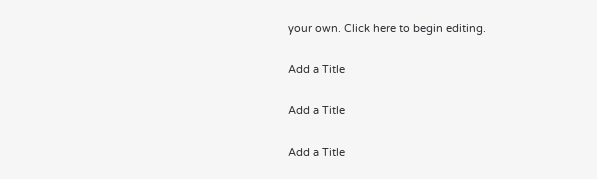your own. Click here to begin editing.

Add a Title

Add a Title

Add a Title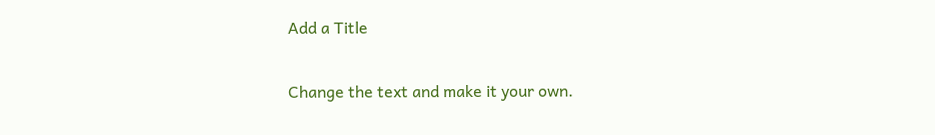Add a Title

Change the text and make it your own.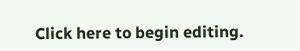Click here to begin editing.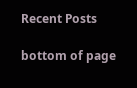Recent Posts

bottom of page